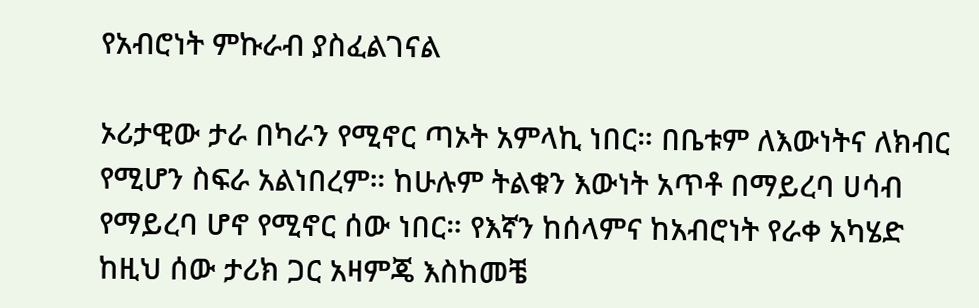የአብሮነት ምኩራብ ያስፈልገናል

ኦሪታዊው ታራ በካራን የሚኖር ጣኦት አምላኪ ነበር። በቤቱም ለእውነትና ለክብር የሚሆን ስፍራ አልነበረም። ከሁሉም ትልቁን እውነት አጥቶ በማይረባ ሀሳብ የማይረባ ሆኖ የሚኖር ሰው ነበር። የእኛን ከሰላምና ከአብሮነት የራቀ አካሄድ ከዚህ ሰው ታሪክ ጋር አዛምጄ እስከመቼ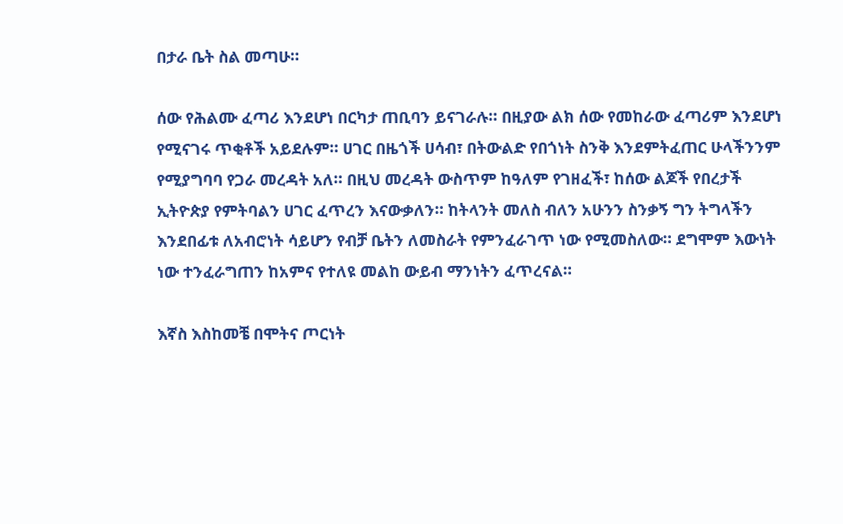በታራ ቤት ስል መጣሁ።

ሰው የሕልሙ ፈጣሪ እንደሆነ በርካታ ጠቢባን ይናገራሉ። በዚያው ልክ ሰው የመከራው ፈጣሪም እንደሆነ የሚናገሩ ጥቂቶች አይደሉም። ሀገር በዜጎች ሀሳብ፣ በትውልድ የበጎነት ስንቅ እንደምትፈጠር ሁላችንንም የሚያግባባ የጋራ መረዳት አለ። በዚህ መረዳት ውስጥም ከዓለም የገዘፈች፣ ከሰው ልጆች የበረታች ኢትዮጵያ የምትባልን ሀገር ፈጥረን እናውቃለን። ከትላንት መለስ ብለን አሁንን ስንቃኝ ግን ትግላችን እንደበፊቱ ለአብሮነት ሳይሆን የብቻ ቤትን ለመስራት የምንፈራገጥ ነው የሚመስለው። ደግሞም እውነት ነው ተንፈራግጠን ከአምና የተለዩ መልከ ውይብ ማንነትን ፈጥረናል።

እኛስ እስከመቼ በሞትና ጦርነት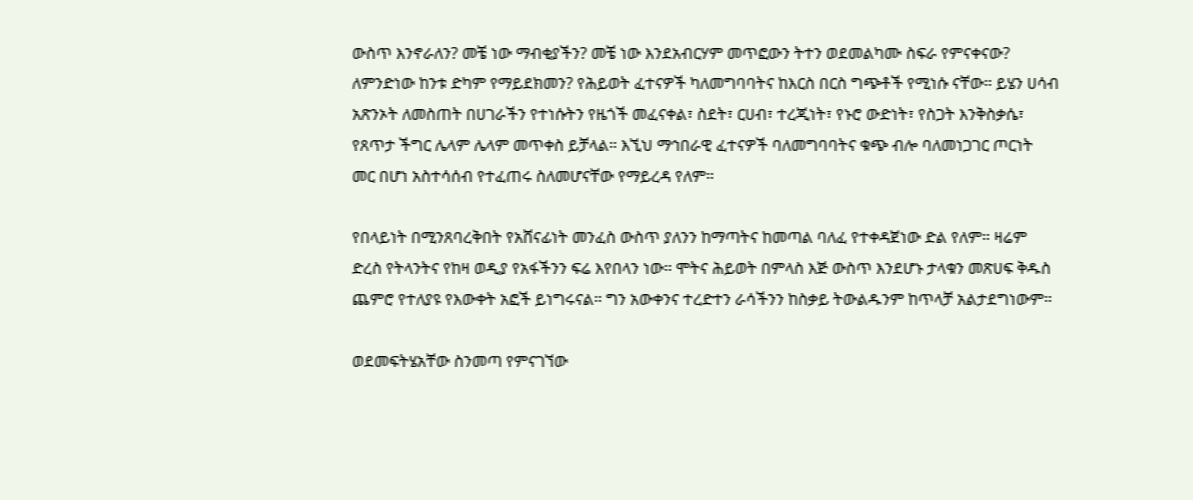ውስጥ እንኖራለን? መቼ ነው ማብቂያችን? መቼ ነው እንደአብርሃም መጥፎውን ትተን ወደመልካሙ ስፍራ የምናቀናው? ለምንድነው ከንቱ ድካም የማይደክመን? የሕይወት ፈተናዎች ካለመግባባትና ከእርስ በርስ ግጭቶች የሚነሱ ናቸው። ይሄን ሀሳብ አጽንኦት ለመስጠት በሀገራችን የተነሱትን የዜጎች መፈናቀል፣ ስደት፣ ርሀብ፣ ተረጂነት፣ የኑሮ ውድነት፣ የስጋት እንቅስቃሴ፣ የጸጥታ ችግር ሌላም ሌላም መጥቀስ ይቻላል። እኚህ ማኅበራዊ ፈተናዎች ባለመግባባትና ቁጭ ብሎ ባለመነጋገር ጦርነት መር በሆነ አስተሳሰብ የተፈጠሩ ስለመሆናቸው የማይረዳ የለም።

የበላይነት በሚንጸባረቅበት የአሸናፊነት መንፈስ ውስጥ ያለንን ከማጣትና ከመጣል ባለፈ የተቀዳጀነው ድል የለም። ዛሬም ድረስ የትላንትና የከዛ ወዲያ የአፋችንን ፍሬ እየበላን ነው። ሞትና ሕይወት በምላስ እጅ ውስጥ እንደሆኑ ታላቁን መጽሀፍ ቅዱስ ጨምሮ የተለያዩ የእውቀት አፎች ይነግሩናል። ግን አውቀንና ተረድተን ራሳችንን ከስቃይ ትውልዱንም ከጥላቻ አልታደግነውም።

ወደመፍትሄአቸው ስንመጣ የምናገኘው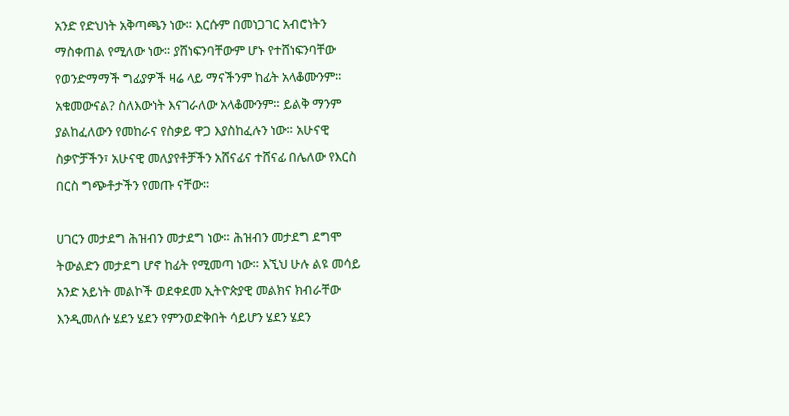አንድ የድህነት አቅጣጫን ነው። እርሱም በመነጋገር አብሮነትን ማስቀጠል የሚለው ነው። ያሸነፍንባቸውም ሆኑ የተሸነፍንባቸው የወንድማማች ግፊያዎች ዛሬ ላይ ማናችንም ከፊት አላቆሙንም። አቁመውናል? ስለእውነት እናገራለው አላቆሙንም። ይልቅ ማንም ያልከፈለውን የመከራና የስቃይ ዋጋ እያስከፈሉን ነው። አሁናዊ ስቃዮቻችን፣ አሁናዊ መለያየቶቻችን አሸናፊና ተሸናፊ በሌለው የእርስ በርስ ግጭቶታችን የመጡ ናቸው።

ሀገርን መታደግ ሕዝብን መታደግ ነው። ሕዝብን መታደግ ደግሞ ትውልድን መታደግ ሆኖ ከፊት የሚመጣ ነው። እኚህ ሁሉ ልዩ መሳይ አንድ አይነት መልኮች ወደቀደመ ኢትዮጵያዊ መልክና ክብራቸው እንዲመለሱ ሄደን ሄደን የምንወድቅበት ሳይሆን ሄደን ሄደን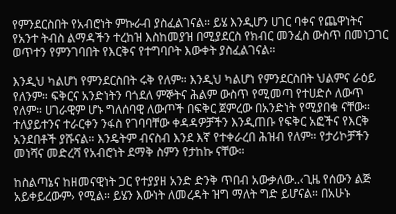የምንደርስበት የአብሮነት ምኩራብ ያስፈልገናል። ይሄ እንዲሆን ሀገር ባቀና የጨዋነትና የአንተ ትብስ ልማዳችን ተረከዝ እስከመያዝ በሚያደርስ የክብር መንፈስ ውስጥ በመነጋገር ወጥተን የምንገባበት የእርቅና የተግባቦት እውቀት ያስፈልገናል።

እንዲህ ካልሆነ የምንደርስበት ሩቅ የለም። እንዲህ ካልሆነ የምንደርስበት ህልምና ራዕይ የለንም። ፍቅርና አንድነትን ባጎደለ ምኞትና ሕልም ውስጥ የሚመጣ የተሀድሶ ለውጥ የለም። ሀገራዊም ሆኑ ግለሰባዊ ለውጦች በፍቅር ጀምረው በአንድነት የሚያበቁ ናቸው። ተለያይተንና ተራርቀን ንፋስ የገባባቸው ቀዳዳዎቻችን እንዲጠቡ የፍቅር አፎችና የእርቅ አንደበቶች ያሹናል። እንዴትም ብናስብ እንደ እኛ የተቀራረበ ሕዝብ የለም። የታሪኮቻችን መነሻና መድረሻ የአብሮነት ደማቅ ስምን የታከኩ ናቸው።

ከስልጣኔና ከዘመናዊነት ጋር የተያያዘ አንድ ድንቅ ጥበብ አውቃለው..‹ጊዜ የሰውን ልጅ አይቀይረውም› የሚል። ይሄን እውነት ለመረዳት ዝግ ማለት ግድ ይሆናል። በአሁኑ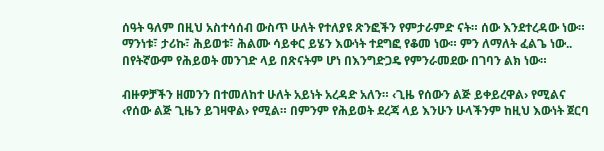ሰዓት ዓለም በዚህ አስተሳሰብ ውስጥ ሁለት የተለያዩ ጽንፎችን የምታራምድ ናት። ሰው እንደተረዳው ነው። ማንነቱ፣ ታሪኩ፣ ሕይወቱ፣ ሕልሙ ሳይቀር ይሄን እውነት ተደግፎ የቆመ ነው። ምን ለማለት ፈልጌ ነው.. በየትኛውም የሕይወት መንገድ ላይ በጽናትም ሆነ በእንግድጋዴ የምንራመደው በገባን ልክ ነው።

ብዙዎቻችን ዘመንን በተመለከተ ሁለት አይነት አረዳድ አለን። ‹ጊዜ የሰውን ልጅ ይቀይረዋል› የሚልና ‹የሰው ልጅ ጊዜን ይገዛዋል› የሚል። በምንም የሕይወት ደረጃ ላይ እንሁን ሁላችንም ከዚህ እውነት ጀርባ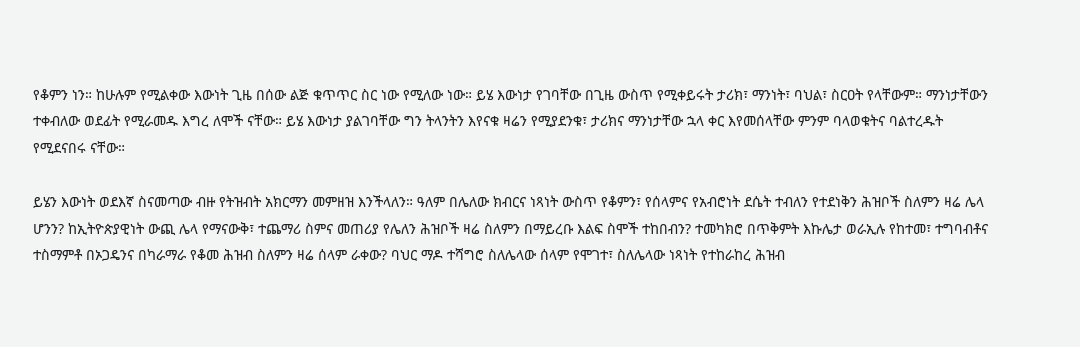የቆምን ነን። ከሁሉም የሚልቀው እውነት ጊዜ በሰው ልጅ ቁጥጥር ስር ነው የሚለው ነው። ይሄ እውነታ የገባቸው በጊዜ ውስጥ የሚቀይሩት ታሪክ፣ ማንነት፣ ባህል፣ ስርዐት የላቸውም። ማንነታቸውን ተቀብለው ወደፊት የሚራመዱ እግረ ለሞች ናቸው። ይሄ እውነታ ያልገባቸው ግን ትላንትን እየናቁ ዛሬን የሚያደንቁ፣ ታሪክና ማንነታቸው ኋላ ቀር እየመሰላቸው ምንም ባላወቁትና ባልተረዱት የሚደናበሩ ናቸው።

ይሄን እውነት ወደእኛ ስናመጣው ብዙ የትዝብት አክርማን መምዘዝ እንችላለን። ዓለም በሌለው ክብርና ነጻነት ውስጥ የቆምን፣ የሰላምና የአብሮነት ደሴት ተብለን የተደነቅን ሕዝቦች ስለምን ዛሬ ሌላ ሆንን? ከኢትዮጵያዊነት ውጪ ሌላ የማናውቅ፣ ተጨማሪ ስምና መጠሪያ የሌለን ሕዝቦች ዛሬ ስለምን በማይረቡ እልፍ ስሞች ተከበብን? ተመካክሮ በጥቅምት እኩሌታ ወራኢሉ የከተመ፣ ተግባብቶና ተስማምቶ በኦጋዴንና በካራማራ የቆመ ሕዝብ ስለምን ዛሬ ሰላም ራቀው? ባህር ማዶ ተሻግሮ ስለሌላው ሰላም የሞገተ፣ ስለሌላው ነጻነት የተከራከረ ሕዝብ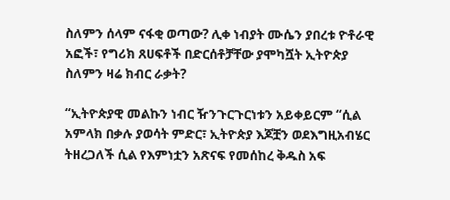ስለምን ሰላም ናፋቂ ወጣው? ሊቀ ነብያት ሙሴን ያበረቱ ዮቶራዊ አፎች፣ የግሪክ ጸሀፍቶች በድርሰቶቻቸው ያሞካሿት ኢትዮጵያ ስለምን ዛሬ ክብር ራቃት?

“ኢትዮጵያዊ መልኩን ነብር ዥንጉርጉርነቱን አይቀይርም “ሲል አምላክ በቃሉ ያወሳት ምድር፣ ኢትዮጵያ እጆቿን ወደእግዚአብሄር ትዘረጋለች ሲል የእምነቷን አጽናፍ የመሰከረ ቅዱስ አፍ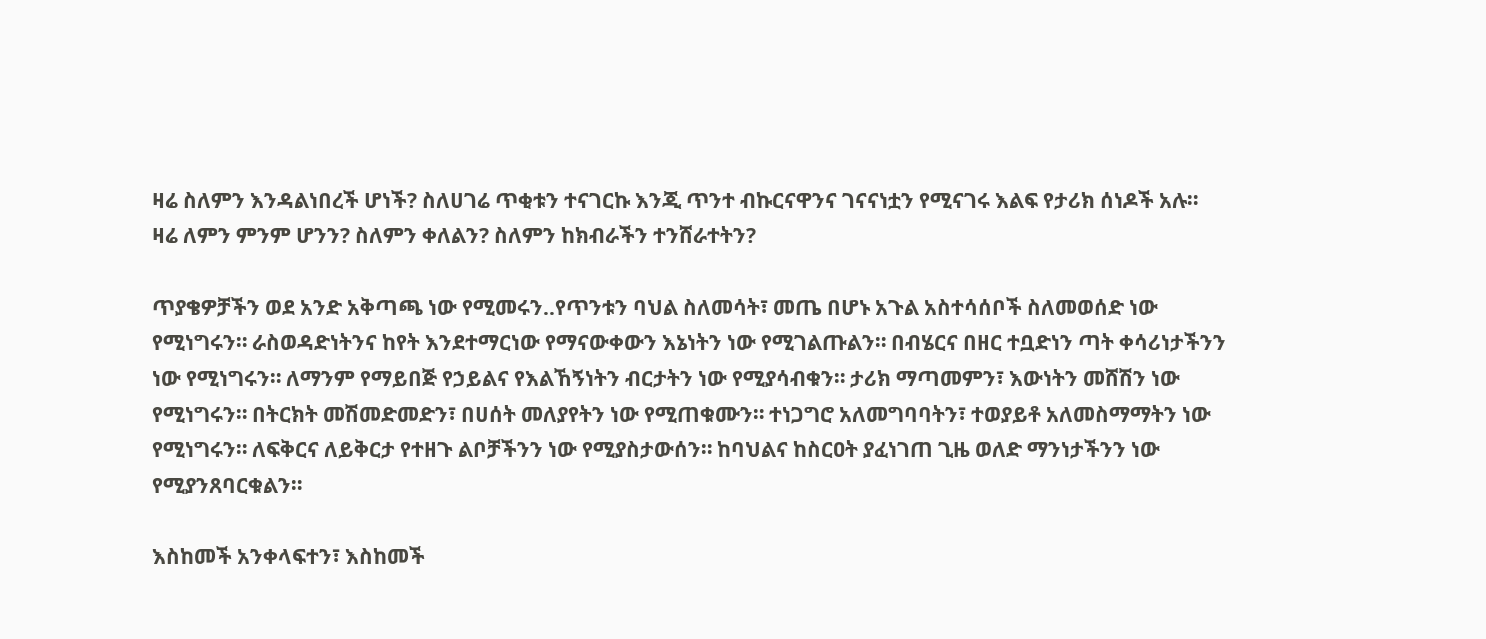ዛሬ ስለምን እንዳልነበረች ሆነች? ስለሀገሬ ጥቂቱን ተናገርኩ እንጂ ጥንተ ብኩርናዋንና ገናናነቷን የሚናገሩ እልፍ የታሪክ ሰነዶች አሉ። ዛሬ ለምን ምንም ሆንን? ስለምን ቀለልን? ስለምን ከክብራችን ተንሸራተትን?

ጥያቄዎቻችን ወደ አንድ አቅጣጫ ነው የሚመሩን..የጥንቱን ባህል ስለመሳት፣ መጤ በሆኑ አጉል አስተሳሰቦች ስለመወሰድ ነው የሚነግሩን። ራስወዳድነትንና ከየት እንደተማርነው የማናውቀውን እኔነትን ነው የሚገልጡልን። በብሄርና በዘር ተቧድነን ጣት ቀሳሪነታችንን ነው የሚነግሩን። ለማንም የማይበጅ የኃይልና የእልኸኝነትን ብርታትን ነው የሚያሳብቁን። ታሪክ ማጣመምን፣ እውነትን መሸሽን ነው የሚነግሩን። በትርክት መሽመድመድን፣ በሀሰት መለያየትን ነው የሚጠቁሙን። ተነጋግሮ አለመግባባትን፣ ተወያይቶ አለመስማማትን ነው የሚነግሩን። ለፍቅርና ለይቅርታ የተዘጉ ልቦቻችንን ነው የሚያስታውሰን። ከባህልና ከስርዐት ያፈነገጠ ጊዜ ወለድ ማንነታችንን ነው የሚያንጸባርቁልን።

እስከመች አንቀላፍተን፣ እስከመች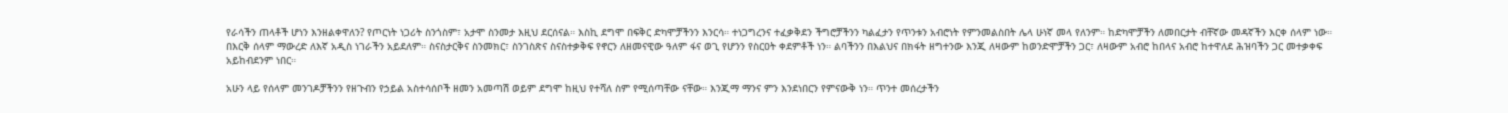የራሳችን ጠላቶች ሆነን እንዘልቀዋለን? የጦርነት ነጋሪት ስንጎስም፣ አታሞ ስንመታ እዚህ ደርሰናል። እስኪ ደግሞ በፍቅር ድካሞቻችንን እንርሳ። ተነጋግረንና ተፈቃቅደን ችግሮቻችንን ካልፈታን የጥንቱን አብሮነት የምንመልስበት ሌላ ሁነኛ መላ የለንም። ከድካሞቻችን ለመበርታት ብቸኛው መዳኛችን እርቀ ሰላም ነው። በእርቅ ሰላም ማውረድ ለእኛ አዲስ ነገራችን አይደለም። ስናስታርቅና ስንመክር፣ ስንገስጽና ስናስተቃቅፍ የኖርን ለዘመናዊው ዓለም ፋና ወጊ የሆንን የስርዐት ቀደምቶች ነን። ልባችንን በእልህና በክፋት ዘግተንው እንጂ ለዛውም ከወንድሞቻችን ጋር፣ ለዛውም አብሮ ከበላና አብሮ ከተዋለደ ሕዝባችን ጋር መተቃቀፍ አይከብደንም ነበር።

አሁን ላይ የሰላም መንገዶቻችንን የዘጉብን የኃይል አስተሳሰቦች ዘመን አመጣሽ ወይም ደግሞ ከዚህ የተሻለ ስም የሚሰጣቸው ናቸው። እንጂማ ማንና ምን እንደነበርን የምናውቅ ነን። ጥንተ መሰረታችን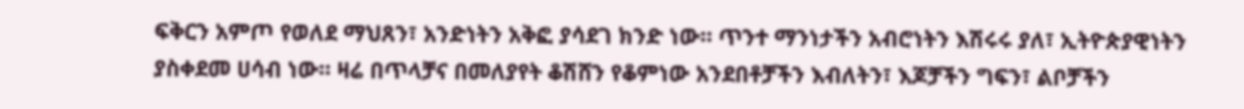ፍቅርን አምጦ የወለደ ማህጸን፣ አንድነትን አቅፎ ያሳደገ ክንድ ነው። ጥንተ ማንነታችን አብሮነትን እሽሩሩ ያለ፣ ኢትዮጵያዊነትን ያስቀደመ ሀሳብ ነው። ዛሬ በጥላቻና በመለያየት ቆሽሸን የቆምነው አንደበቶቻችን እብለትን፣ እጆቻችን ግፍን፣ ልቦቻችን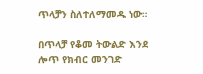ጥላቻን ስለተለማመዱ ነው።

በጥላቻ የቆመ ትውልድ እንደ ሎጥ የክብር መንገድ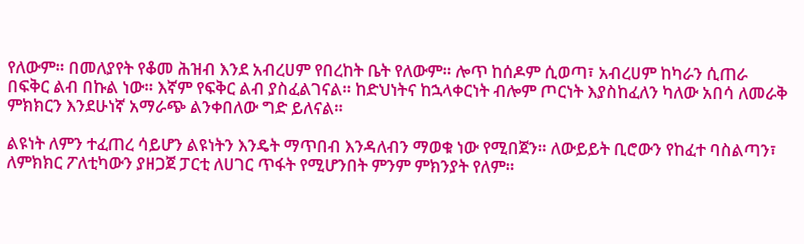የለውም። በመለያየት የቆመ ሕዝብ እንደ አብረሀም የበረከት ቤት የለውም። ሎጥ ከሰዶም ሲወጣ፣ አብረሀም ከካራን ሲጠራ በፍቅር ልብ በኩል ነው። እኛም የፍቅር ልብ ያስፈልገናል። ከድህነትና ከኋላቀርነት ብሎም ጦርነት እያስከፈለን ካለው አበሳ ለመራቅ ምክክርን እንደሁነኛ አማራጭ ልንቀበለው ግድ ይለናል።

ልዩነት ለምን ተፈጠረ ሳይሆን ልዩነትን እንዴት ማጥበብ እንዳለብን ማወቁ ነው የሚበጀን። ለውይይት ቢሮውን የከፈተ ባስልጣን፣ ለምክክር ፖለቲካውን ያዘጋጀ ፓርቲ ለሀገር ጥፋት የሚሆንበት ምንም ምክንያት የለም።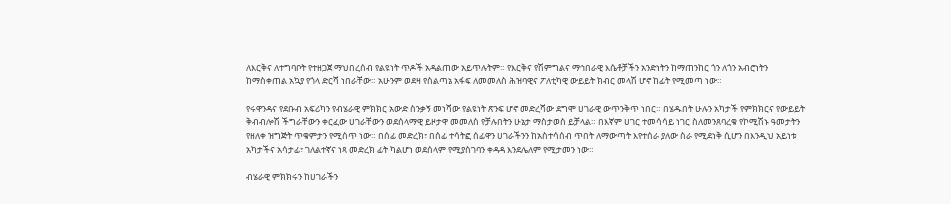ለእርቅና ለተግባቦት የተዘጋጀ ማህበረሰብ የልዩነት ጥዶች አዳልጠው አይጥሉትም። የእርቅና የሽምግልና ማኅበራዊ እሴቶቻችን አንድነትን ከማጠንከር ጎን ለጎን አብሮነትን ከማስቀጠል አኳያ የጎላ ድርሻ ነበራቸው። አሁንም ወደዛ የስልጣኔ አፋፍ ለመመለስ ሕዝባዊና ፖለቲካዊ ውይይት ክብር መላሽ ሆኖ ከፊት የሚመጣ ነው።

የሩዋንዳና የደቡብ አፍሪካን የብሄራዊ ምክክር አውድ ስንቃኝ መነሻው የልዩነት ጽንፍ ሆኖ መድረሻው ደግሞ ሀገራዊ ውጥንቅጥ ነበር። በሄዱበት ሁሉን አካታች የምክክርና የውይይት ቅብብሎሽ ችግራቸውን ቀርፈው ሀገራቸውን ወደሰላማዊ ይዞታዋ መመለስ የቻሉበትን ሁኔታ ማስታወስ ይቻላል። በእኛም ሀገር ተመሳሳይ ነገር ስለመንጸባረቁ የኮሚሽኑ ዓመታትን የዘለቀ ዝግጅት ጥቁምታን የሚሰጥ ነው። በሰፊ መድረክ፣ በሰፊ ተሳትፎ ሰፊዋን ሀገራችንን ከአስተሳሰብ ጥበት ለማውጣት እየተሰራ ያለው ስራ የሚደነቅ ሲሆን በእንዲህ አይነቱ አካታችና አሳታፊ፣ ገለልተኛና ነጻ መድረክ ፊት ካልሆነ ወደሰላም የሚያስገባን ቀዳዳ እንደሌለም የሚታመን ነው።

ብሄራዊ ምክክሩን ከሀገራችን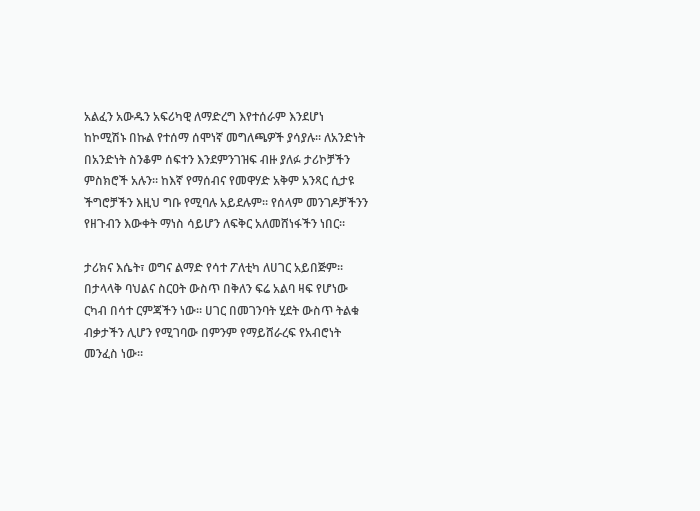አልፈን አውዱን አፍሪካዊ ለማድረግ እየተሰራም እንደሆነ ከኮሚሽኑ በኩል የተሰማ ሰሞነኛ መግለጫዎች ያሳያሉ። ለአንድነት በአንድነት ስንቆም ሰፍተን እንደምንገዝፍ ብዙ ያለፉ ታሪኮቻችን ምስክሮች አሉን። ከእኛ የማሰብና የመዋሃድ አቅም አንጻር ሲታዩ ችግሮቻችን እዚህ ግቡ የሚባሉ አይደሉም። የሰላም መንገዶቻችንን የዘጉብን እውቀት ማነስ ሳይሆን ለፍቅር አለመሸነፋችን ነበር።

ታሪክና እሴት፣ ወግና ልማድ የሳተ ፖለቲካ ለሀገር አይበጅም። በታላላቅ ባህልና ስርዐት ውስጥ በቅለን ፍሬ አልባ ዛፍ የሆነው ርካብ በሳተ ርምጃችን ነው። ሀገር በመገንባት ሂደት ውስጥ ትልቁ ብቃታችን ሊሆን የሚገባው በምንም የማይሸራረፍ የአብሮነት መንፈስ ነው።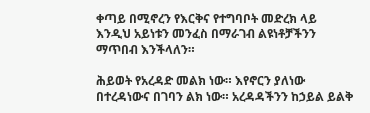ቀጣይ በሚኖረን የእርቅና የተግባቦት መድረክ ላይ እንዲህ አይነቱን መንፈስ በማራገብ ልዩነቶቻችንን ማጥበብ እንችላለን።

ሕይወት የአረዳድ መልክ ነው። እየኖርን ያለነው በተረዳነውና በገባን ልክ ነው። አረዳዳችንን ከኃይል ይልቅ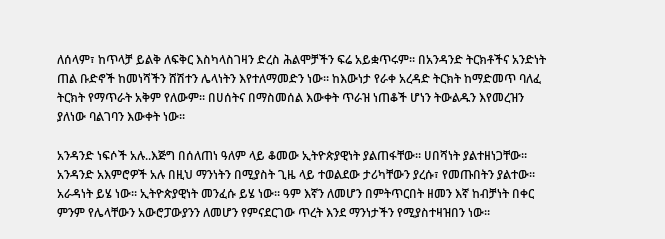ለሰላም፣ ከጥላቻ ይልቅ ለፍቅር እስካላስገዛን ድረስ ሕልሞቻችን ፍሬ አይቋጥሩም። በአንዳንድ ትርክቶችና አንድነት ጠል ቡድኖች ከመነሻችን ሸሽተን ሌላነትን እየተለማመድን ነው። ከእውነታ የራቀ አረዳድ ትርክት ከማድመጥ ባለፈ ትርክት የማጥራት አቅም የለውም። በሀሰትና በማስመሰል እውቀት ጥራዝ ነጠቆች ሆነን ትውልዱን እየመረዝን ያለነው ባልገባን እውቀት ነው።

አንዳንድ ነፍሶች አሉ..እጅግ በሰለጠነ ዓለም ላይ ቆመው ኢትዮጵያዊነት ያልጠፋቸው። ሀበሻነት ያልተዘነጋቸው። አንዳንድ አእምሮዎች አሉ በዚህ ማንነትን በሚያስት ጊዜ ላይ ተወልደው ታሪካቸውን ያረሱ፣ የመጡበትን ያልተው። አራዳነት ይሄ ነው። ኢትዮጵያዊነት መንፈሱ ይሄ ነው። ዓም እኛን ለመሆን በምትጥርበት ዘመን እኛ ከብቻነት በቀር ምንም የሌላቸውን አውሮፓውያንን ለመሆን የምናደርገው ጥረት እንደ ማንነታችን የሚያስተዛዝበን ነው።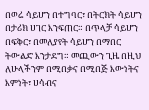በወሬ ሳይሆን በተግባር፣ በትርክት ሳይሆን በታሪክ ሀገር እንፍጠር። በጥላቻ ሳይሆን በፍቅር፣ በመለያየት ሳይሆን በማበር ትውልድ እንታደግ። መጪውን ጊዜ በዚህ ለሁላችንም በሚበቃና በሚበጅ እውነትና እምነት፣ ሀሳብና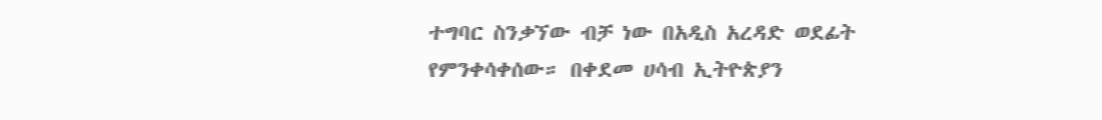ተግባር ስንቃኘው ብቻ ነው በአዲስ አረዳድ ወደፊት የምንቀሳቀሰው። በቀደመ ሀሳብ ኢትዮጵያን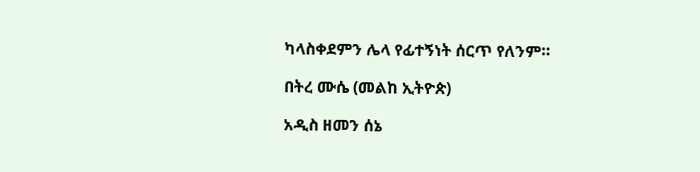ካላስቀደምን ሌላ የፊተኝነት ሰርጥ የለንም።

በትረ ሙሴ (መልከ ኢትዮጵ)

አዲስ ዘመን ሰኔ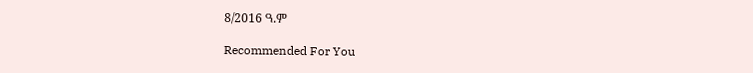8/2016 ዓ.ም

Recommended For You